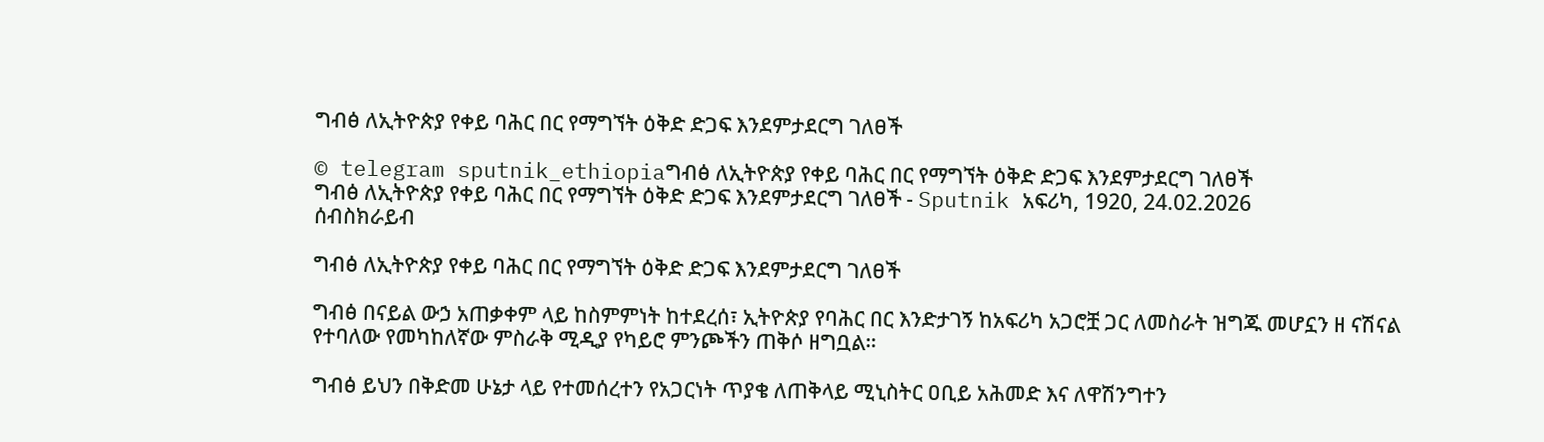ግብፅ ለኢትዮጵያ የቀይ ባሕር በር የማግኘት ዕቅድ ድጋፍ እንደምታደርግ ገለፀች

© telegram sputnik_ethiopiaግብፅ ለኢትዮጵያ የቀይ ባሕር በር የማግኘት ዕቅድ ድጋፍ እንደምታደርግ ገለፀች
ግብፅ ለኢትዮጵያ የቀይ ባሕር በር የማግኘት ዕቅድ ድጋፍ እንደምታደርግ ገለፀች - Sputnik አፍሪካ, 1920, 24.02.2026
ሰብስክራይብ

ግብፅ ለኢትዮጵያ የቀይ ባሕር በር የማግኘት ዕቅድ ድጋፍ እንደምታደርግ ገለፀች

ግብፅ በናይል ውኃ አጠቃቀም ላይ ከስምምነት ከተደረሰ፣ ኢትዮጵያ የባሕር በር እንድታገኝ ከአፍሪካ አጋሮቿ ጋር ለመስራት ዝግጁ መሆኗን ዘ ናሽናል የተባለው የመካከለኛው ምስራቅ ሚዲያ የካይሮ ምንጮችን ጠቅሶ ዘግቧል።

ግብፅ ይህን በቅድመ ሁኔታ ላይ የተመሰረተን የአጋርነት ጥያቄ ለጠቅላይ ሚኒስትር ዐቢይ አሕመድ እና ለዋሽንግተን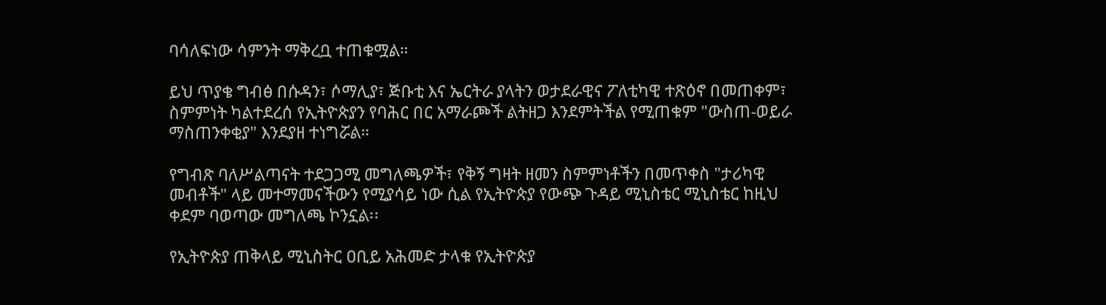ባሳለፍነው ሳምንት ማቅረቧ ተጠቁሟል።

ይህ ጥያቄ ግብፅ በሱዳን፣ ሶማሊያ፣ ጅቡቲ እና ኤርትራ ያላትን ወታደራዊና ፖለቲካዊ ተጽዕኖ በመጠቀም፣ ስምምነት ካልተደረሰ የኢትዮጵያን የባሕር በር አማራጮች ልትዘጋ እንደምትችል የሚጠቁም "ውስጠ-ወይራ ማስጠንቀቂያ" እንደያዘ ተነግሯል።

የግብጽ ባለሥልጣናት ተደጋጋሚ መግለጫዎች፣ የቅኝ ግዛት ዘመን ስምምነቶችን በመጥቀስ "ታሪካዊ መብቶች" ላይ መተማመናችውን የሚያሳይ ነው ሲል የኢትዮጵያ የውጭ ጉዳይ ሚኒስቴር ሚኒስቴር ከዚህ ቀደም ባወጣው መግለጫ ኮንኗል፡፡

የኢትዮጵያ ጠቅላይ ሚኒስትር ዐቢይ አሕመድ ታላቁ የኢትዮጵያ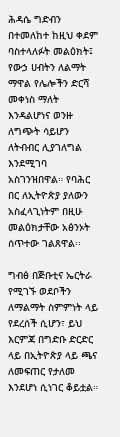ሕዳሴ ግድብን በተመለከተ ከዚህ ቀደም ባስተላለፉት መልዕክት፤ የውኃ ሀብትን ለልማት ማዋል የሌሎችን ድርሻ መቀነስ ማለት እንዳልሆነና ወንዙ ለግጭት ሳይሆን ለትብብር ሊያገለግል እንደሚገባ አስገንዝበዋል። የባሕር በር ለኢትዮጵያ ያለውን አስፈላጊነትም በዚሁ መልዕክታቸው አፅንኦት ሰጥተው ገልጸዋል፡፡

ግብፅ በጅቡቲና ኤርትራ የሚገኙ ወደቦችን ለማልማት ስምምነት ላይ የደረሰች ሲሆን፣ ይህ እርምጃ በግድቡ ድርድር ላይ በኢትዮጵያ ላይ ጫና ለመፍጠር የታለመ እንደሆነ ሲነገር ቆይቷል።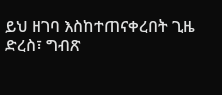ይህ ዘገባ እስከተጠናቀረበት ጊዜ ድረስ፣ ግብጽ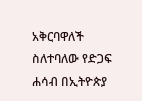አቅርባዋለች ስለተባለው የድጋፍ ሐሳብ በኢትዮጵያ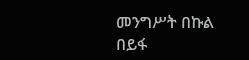መንግሥት በኩል በይፋ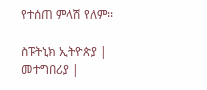የተሰጠ ምላሽ የለም፡፡

ስፑትኒክ ኢትዮጵያ | መተግበሪያ |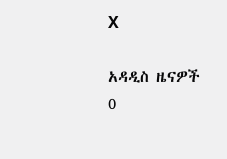X

አዳዲስ ዜናዎች
0